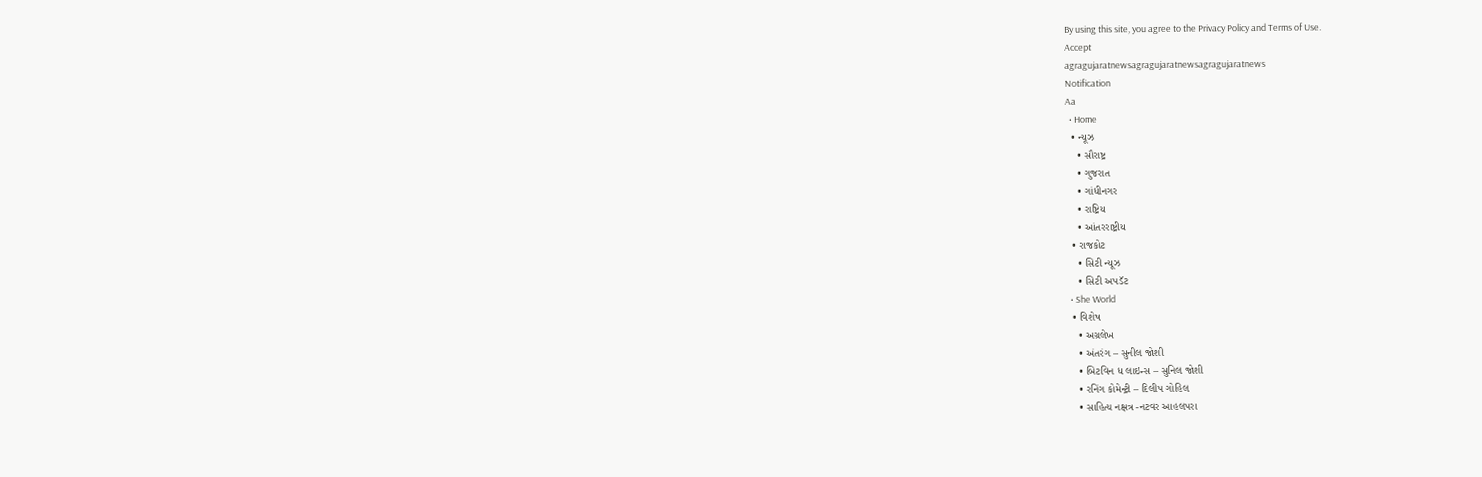By using this site, you agree to the Privacy Policy and Terms of Use.
Accept
agragujaratnewsagragujaratnewsagragujaratnews
Notification
Aa
  • Home
  • ન્યૂઝ
    • સૌરાષ્ટ્ર
    • ગુજરાત
    • ગાંધીનગર
    • રાષ્ટ્રિય
    • આંતરરાષ્ટ્રીય
  • રાજકોટ
    • સિટી ન્યૂઝ
    • સિટી અપડૅટ
  • She World
  • વિશેષ
    • અગ્રલેખ
    • અંતરંગ – સુનીલ જોશી
    • બિટવિન ધ લાઇન્સ – સુનિલ જોશી
    • રનિંગ કોમેન્ટ્રી – દિલીપ ગોહિલ
    • સાહિત્ય નક્ષત્ર -નટવર આહલપરા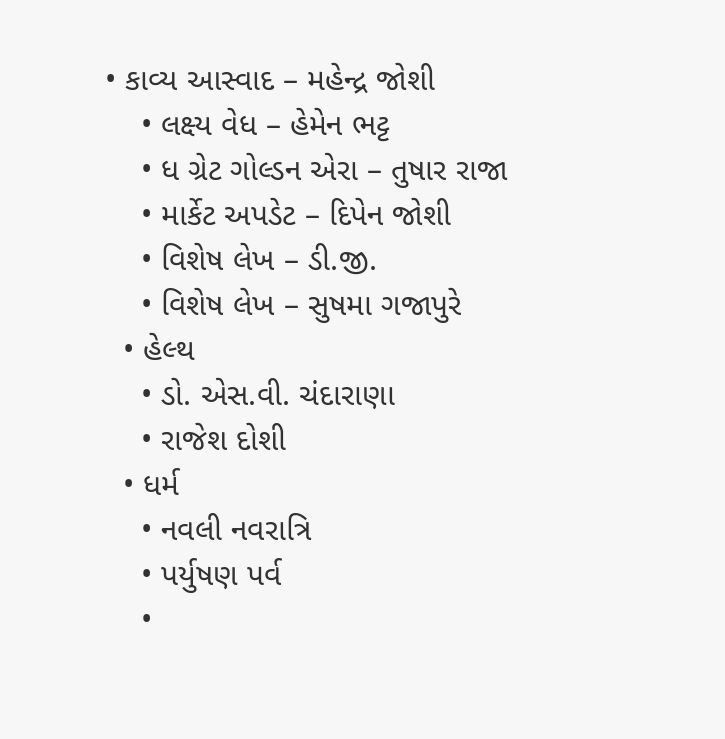• કાવ્ય આસ્વાદ – મહેન્દ્ર જોશી
    • લક્ષ્ય વેધ – હેમેન ભટ્ટ
    • ધ ગ્રેટ ગોલ્ડન એરા – તુષાર રાજા
    • માર્કેટ અપડેટ – દિપેન જોશી
    • વિશેષ લેખ – ડી.જી.
    • વિશેષ લેખ – સુષમા ગજાપુરે
  • હેલ્થ
    • ડો. એસ.વી. ચંદારાણા
    • રાજેશ દોશી
  • ધર્મ
    • નવલી નવરાત્રિ
    • પર્યુષણ પર્વ
    •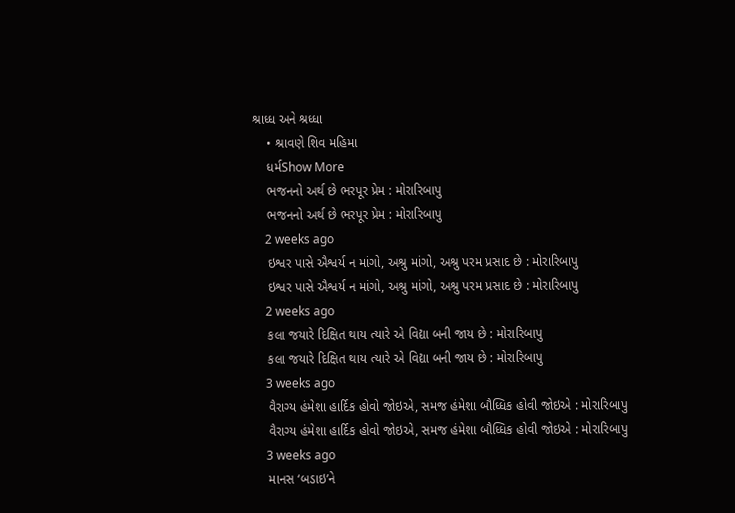શ્રાધ્ધ અને શ્રધ્ધા
    • શ્રાવણે શિવ મહિમા
    ધર્મShow More
    ભજનનો અર્થ છે ભરપૂર પ્રેમ : મોરારિબાપુ
    ભજનનો અર્થ છે ભરપૂર પ્રેમ : મોરારિબાપુ
    2 weeks ago
    ઇશ્વર પાસે ઐશ્વર્ય ન માંગો, અશ્રુ માંગો, અશ્રુ પરમ પ્રસાદ છે : મોરારિબાપુ
    ઇશ્વર પાસે ઐશ્વર્ય ન માંગો, અશ્રુ માંગો, અશ્રુ પરમ પ્રસાદ છે : મોરારિબાપુ
    2 weeks ago
    કલા જયારે દિક્ષિત થાય ત્યારે એ વિદ્યા બની જાય છે : મોરારિબાપુ
    કલા જયારે દિક્ષિત થાય ત્યારે એ વિદ્યા બની જાય છે : મોરારિબાપુ
    3 weeks ago
    વૈરાગ્ય હંમેશા હાર્દિક હોવો જોઇએ, સમજ હંમેશા બૌધ્ધિક હોવી જોઇએ : મોરારિબાપુ
    વૈરાગ્ય હંમેશા હાર્દિક હોવો જોઇએ, સમજ હંમેશા બૌધ્ધિક હોવી જોઇએ : મોરારિબાપુ
    3 weeks ago
    માનસ ‘બડાઇ’ને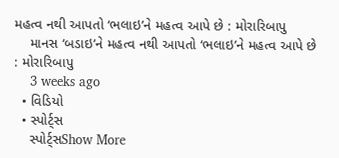મહત્વ નથી આપતો ‘ભલાઇ’ને મહત્વ આપે છે : મોરારિબાપુ
    માનસ ‘બડાઇ’ને મહત્વ નથી આપતો ‘ભલાઇ’ને મહત્વ આપે છે : મોરારિબાપુ
    3 weeks ago
  • વિડિયો
  • સ્પોર્ટ્સ
    સ્પોર્ટ્સShow More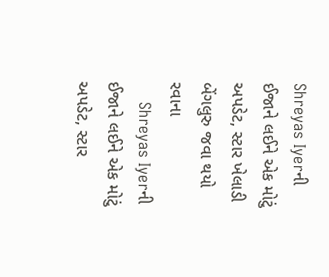Shreyas Iyerની ઈજાને લઈને એક મોટું અપડેટ, સ્ટાર ખેલાડી બેંગલુરુ જવા થયો રવાના
    Shreyas Iyerની ઈજાને લઈને એક મોટું અપડેટ, સ્ટાર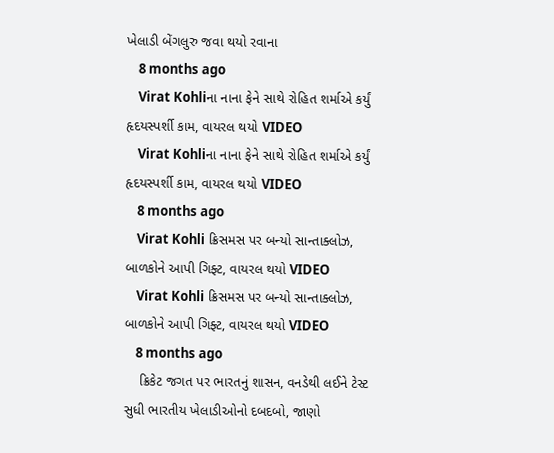ખેલાડી બેંગલુરુ જવા થયો રવાના
    8 months ago
    Virat Kohliના નાના ફેને સાથે રોહિત શર્માએ કર્યું હૃદયસ્પર્શી કામ, વાયરલ થયો VIDEO
    Virat Kohliના નાના ફેને સાથે રોહિત શર્માએ કર્યું હૃદયસ્પર્શી કામ, વાયરલ થયો VIDEO
    8 months ago
    Virat Kohli ક્રિસમસ પર બન્યો સાન્તાક્લોઝ, બાળકોને આપી ગિફ્ટ, વાયરલ થયો VIDEO
    Virat Kohli ક્રિસમસ પર બન્યો સાન્તાક્લોઝ, બાળકોને આપી ગિફ્ટ, વાયરલ થયો VIDEO
    8 months ago
    ક્રિકેટ જગત પર ભારતનું શાસન, વનડેથી લઈને ટેસ્ટ સુધી ભારતીય ખેલાડીઓનો દબદબો, જાણો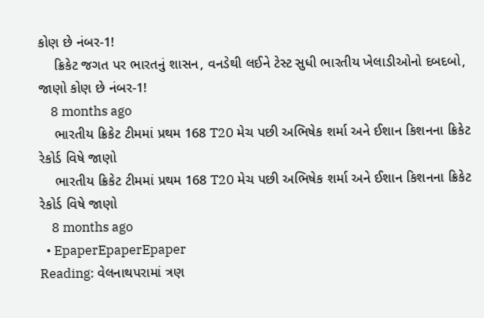કોણ છે નંબર-1!
    ક્રિકેટ જગત પર ભારતનું શાસન, વનડેથી લઈને ટેસ્ટ સુધી ભારતીય ખેલાડીઓનો દબદબો, જાણો કોણ છે નંબર-1!
    8 months ago
    ભારતીય ક્રિકેટ ટીમમાં પ્રથમ 168 T20 મેચ પછી અભિષેક શર્મા અને ઈશાન કિશનના ક્રિકેટ રેકોર્ડ વિષે જાણો
    ભારતીય ક્રિકેટ ટીમમાં પ્રથમ 168 T20 મેચ પછી અભિષેક શર્મા અને ઈશાન કિશનના ક્રિકેટ રેકોર્ડ વિષે જાણો
    8 months ago
  • EpaperEpaperEpaper
Reading: વેલનાથપરામાં ત્રણ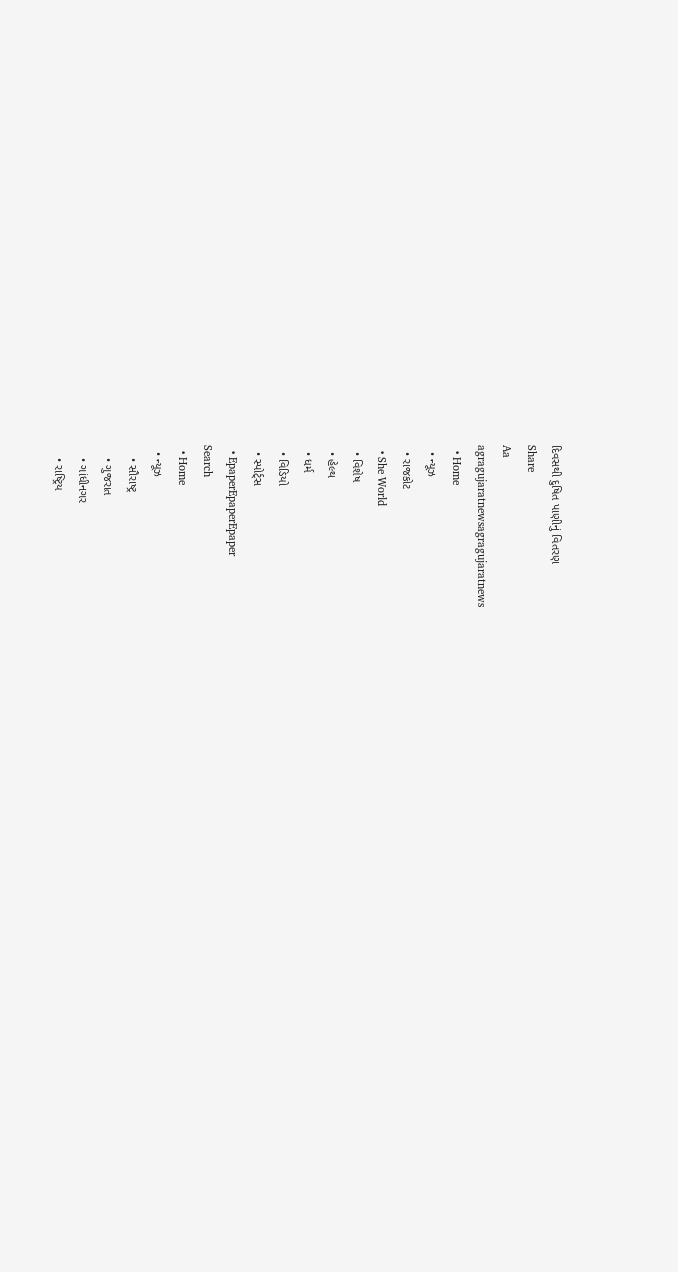દિવસથી દુષિત પાણીનું વિતરણ
Share
Aa
agragujaratnewsagragujaratnews
  • Home
  • ન્યૂઝ
  • રાજકોટ
  • She World
  • વિશેષ
  • હેલ્થ
  • ધર્મ
  • વિડિયો
  • સ્પોર્ટ્સ
  • EpaperEpaperEpaper
Search
  • Home
  • ન્યૂઝ
    • સૌરાષ્ટ્ર
    • ગુજરાત
    • ગાંધીનગર
    • રાષ્ટ્રિય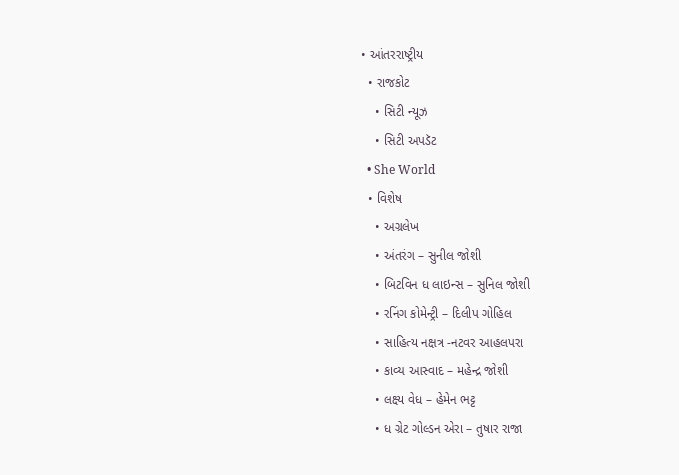• આંતરરાષ્ટ્રીય
  • રાજકોટ
    • સિટી ન્યૂઝ
    • સિટી અપડૅટ
  • She World
  • વિશેષ
    • અગ્રલેખ
    • અંતરંગ – સુનીલ જોશી
    • બિટવિન ધ લાઇન્સ – સુનિલ જોશી
    • રનિંગ કોમેન્ટ્રી – દિલીપ ગોહિલ
    • સાહિત્ય નક્ષત્ર -નટવર આહલપરા
    • કાવ્ય આસ્વાદ – મહેન્દ્ર જોશી
    • લક્ષ્ય વેધ – હેમેન ભટ્ટ
    • ધ ગ્રેટ ગોલ્ડન એરા – તુષાર રાજા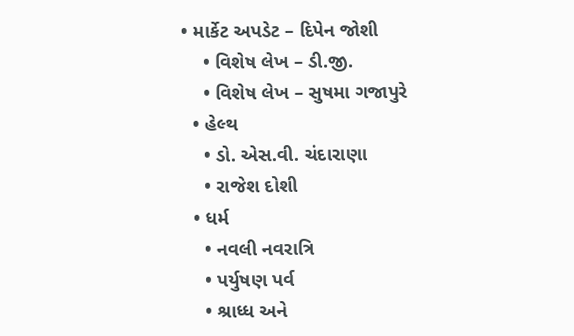• માર્કેટ અપડેટ – દિપેન જોશી
    • વિશેષ લેખ – ડી.જી.
    • વિશેષ લેખ – સુષમા ગજાપુરે
  • હેલ્થ
    • ડો. એસ.વી. ચંદારાણા
    • રાજેશ દોશી
  • ધર્મ
    • નવલી નવરાત્રિ
    • પર્યુષણ પર્વ
    • શ્રાધ્ધ અને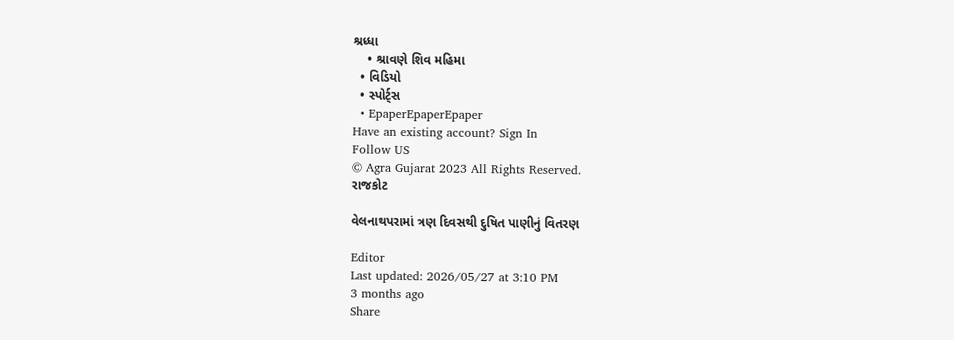શ્રધ્ધા
    • શ્રાવણે શિવ મહિમા
  • વિડિયો
  • સ્પોર્ટ્સ
  • EpaperEpaperEpaper
Have an existing account? Sign In
Follow US
© Agra Gujarat 2023 All Rights Reserved.
રાજકોટ

વેલનાથપરામાં ત્રણ દિવસથી દુષિત પાણીનું વિતરણ

Editor
Last updated: 2026/05/27 at 3:10 PM
3 months ago
Share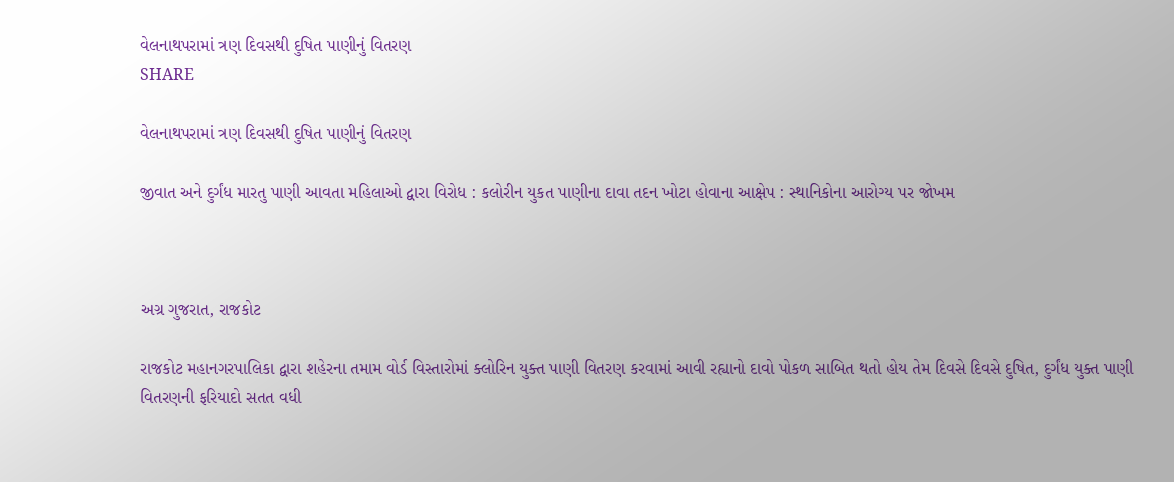વેલનાથપરામાં ત્રણ દિવસથી દુષિત પાણીનું વિતરણ
SHARE

વેલનાથપરામાં ત્રણ દિવસથી દુષિત પાણીનું વિતરણ

જીવાત અને દુર્ગંધ મારતુ પાણી આવતા મહિલાઓ દ્વારા વિરોધ : કલોરીન યુકત પાણીના દાવા તદન ખોટા હોવાના આક્ષેપ : સ્થાનિકોના આરોગ્ય પર જોખમ



અગ્ર ગુજરાત, રાજકોટ

રાજકોટ મહાનગરપાલિકા દ્વારા શહેરના તમામ વોર્ડ વિસ્તારોમાં ક્લોરિન યુક્ત પાણી વિતરણ કરવામાં આવી રહ્યાનો દાવો પોકળ સાબિત થતો હોય તેમ દિવસે દિવસે દુષિત, દુર્ગંધ યુક્ત પાણી વિતરણની ફરિયાદો સતત વધી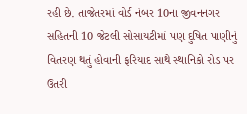રહી છે. તાજેતરમાં વોર્ડ નંબર 10ના જીવનનગર સહિતની 10 જેટલી સોસાયટીમાં પણ દુષિત પાણીનું વિતરણ થતું હોવાની ફરિયાદ સાથે સ્થાનિકો રોડ પર ઉતરી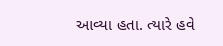આવ્યા હતા. ત્યારે હવે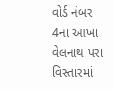વોર્ડ નંબર 4ના આખા વેલનાથ પરા વિસ્તારમાં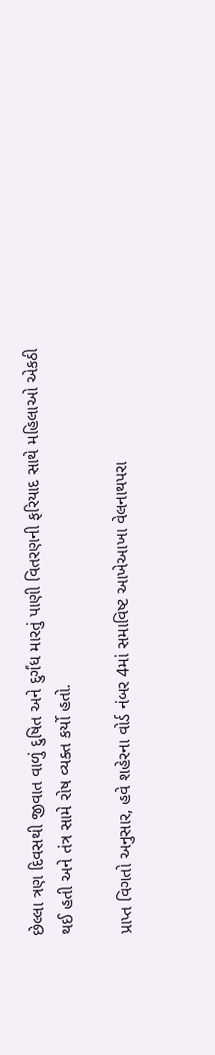છેલ્લા ત્રણ દિવસથી જીવાત વાળું દુષિત અને દુર્ગંધ મારતું પાણી વિતરણની ફરિયાદ સાથે મહિલાઓ એકઠી થઈ હતી અને તંત્ર સામે રોષ વ્યક્ત કર્યો હતો.

પ્રાપ્ત વિગતો અનુસાર, હવે શહેરના વોર્ડ નંબર 4માં સમાવિષ્ટ આખેઆખા વેલનાથપરા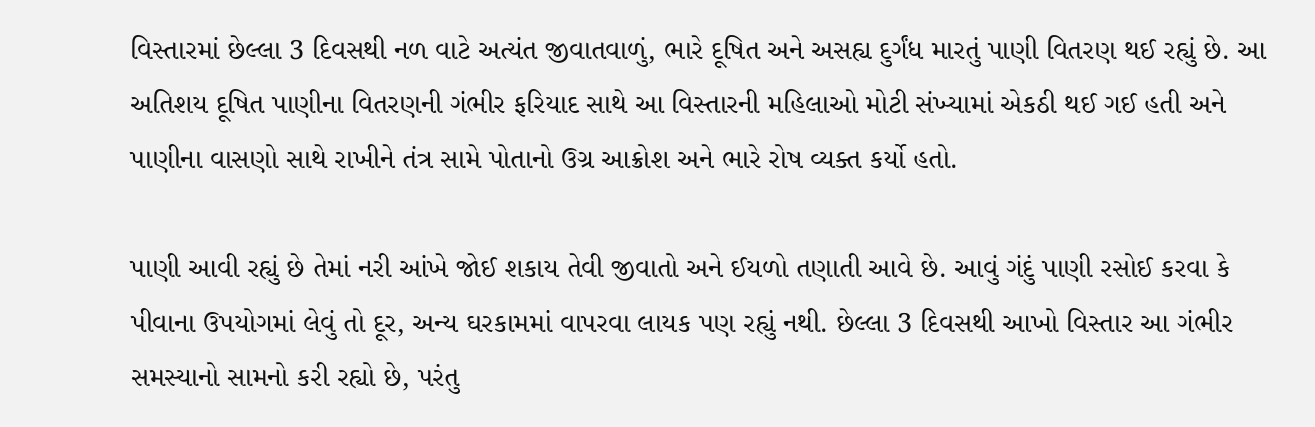વિસ્તારમાં છેલ્લા 3 દિવસથી નળ વાટે અત્યંત જીવાતવાળું, ભારે દૂષિત અને અસહ્ય દુર્ગંધ મારતું પાણી વિતરણ થઈ રહ્યું છે. આ અતિશય દૂષિત પાણીના વિતરણની ગંભીર ફરિયાદ સાથે આ વિસ્તારની મહિલાઓ મોટી સંખ્યામાં એકઠી થઈ ગઈ હતી અને પાણીના વાસણો સાથે રાખીને તંત્ર સામે પોતાનો ઉગ્ર આક્રોશ અને ભારે રોષ વ્યક્ત કર્યો હતો.

પાણી આવી રહ્યું છે તેમાં નરી આંખે જોઈ શકાય તેવી જીવાતો અને ઈયળો તણાતી આવે છે. આવું ગંદું પાણી રસોઈ કરવા કે પીવાના ઉપયોગમાં લેવું તો દૂર, અન્ય ઘરકામમાં વાપરવા લાયક પણ રહ્યું નથી. છેલ્લા 3 દિવસથી આખો વિસ્તાર આ ગંભીર સમસ્યાનો સામનો કરી રહ્યો છે, પરંતુ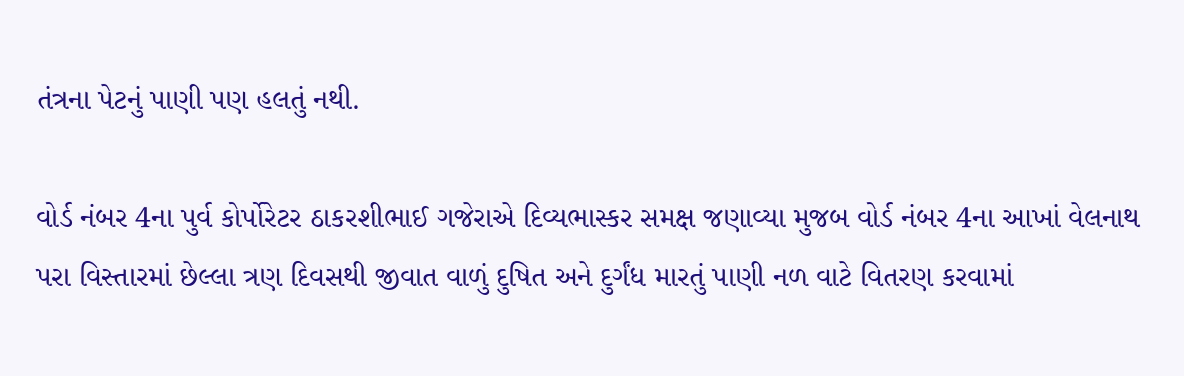તંત્રના પેટનું પાણી પણ હલતું નથી.

વોર્ડ નંબર 4ના પુર્વ કોર્પોરેટર ઠાકરશીભાઈ ગજેરાએ દિવ્યભાસ્કર સમક્ષ જણાવ્યા મુજબ વોર્ડ નંબર 4ના આખાં વેલનાથ પરા વિસ્તારમાં છેલ્લા ત્રણ દિવસથી જીવાત વાળું દુષિત અને દુર્ગંધ મારતું પાણી નળ વાટે વિતરણ કરવામાં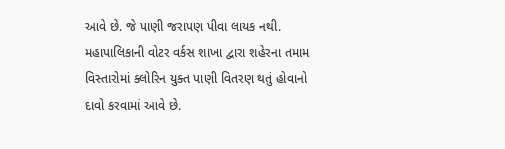આવે છે. જે પાણી જરાપણ પીવા લાયક નથી. મહાપાલિકાની વોટર વર્કસ શાખા દ્વારા શહેરના તમામ વિસ્તારોમાં ક્લોરિન યુક્ત પાણી વિતરણ થતું હોવાનો દાવો કરવામાં આવે છે.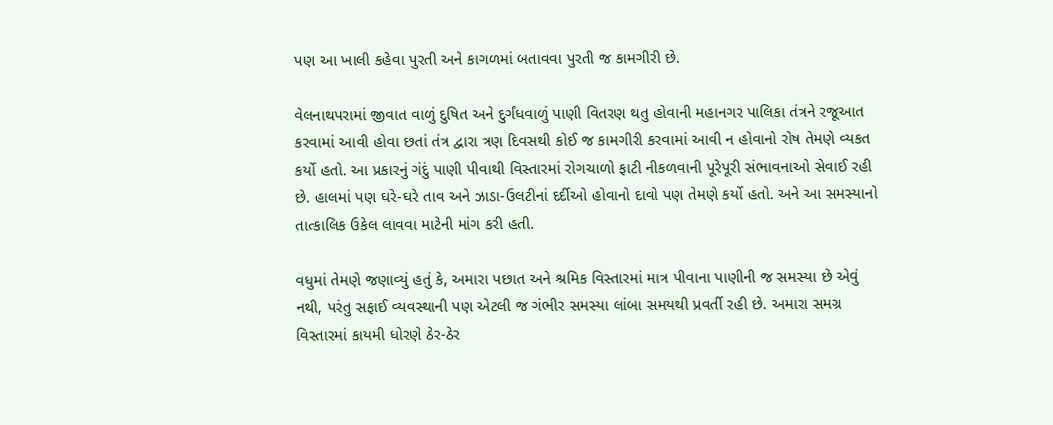પણ આ ખાલી કહેવા પુરતી અને કાગળમાં બતાવવા પુરતી જ કામગીરી છે.

વેલનાથપરામાં જીવાત વાળું દુષિત અને દુર્ગંધવાળું પાણી વિતરણ થતુ હોવાની મહાનગર પાલિકા તંત્રને રજૂઆત કરવામાં આવી હોવા છતાં તંત્ર દ્વારા ત્રણ દિવસથી કોઈ જ કામગીરી કરવામાં આવી ન હોવાનો રોષ તેમણે વ્યકત કર્યો હતો. આ પ્રકારનું ગંદું પાણી પીવાથી વિસ્તારમાં રોગચાળો ફાટી નીકળવાની પૂરેપૂરી સંભાવનાઓ સેવાઈ રહી છે. હાલમાં પણ ઘરે-ઘરે તાવ અને ઝાડા-ઉલટીનાં દર્દીઓ હોવાનો દાવો પણ તેમણે કર્યો હતો. અને આ સમસ્યાનો તાત્કાલિક ઉકેલ લાવવા માટેની માંગ કરી હતી.

વધુમાં તેમણે જણાવ્યું હતું કે, અમારા પછાત અને શ્રમિક વિસ્તારમાં માત્ર પીવાના પાણીની જ સમસ્યા છે એવું નથી, પરંતુ સફાઈ વ્યવસ્થાની પણ એટલી જ ગંભીર સમસ્યા લાંબા સમયથી પ્રવર્તી રહી છે. અમારા સમગ્ર વિસ્તારમાં કાયમી ધોરણે ઠેર-ઠેર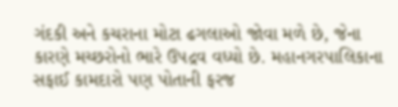ગંદકી અને કચરાના મોટા ઢગલાઓ જોવા મળે છે, જેના કારણે મચ્છરોનો ભારે ઉપદ્રવ વધ્યો છે. મહાનગરપાલિકાના સફાઈ કામદારો પણ પોતાની ફરજ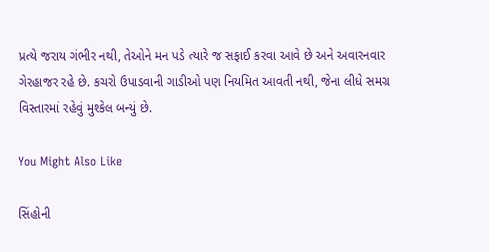પ્રત્યે જરાય ગંભીર નથી, તેઓને મન પડે ત્યારે જ સફાઈ કરવા આવે છે અને અવારનવાર ગેરહાજર રહે છે. કચરો ઉપાડવાની ગાડીઓ પણ નિયમિત આવતી નથી, જેના લીધે સમગ્ર વિસ્તારમાં રહેવું મુશ્કેલ બન્યું છે.

You Might Also Like

સિંહોની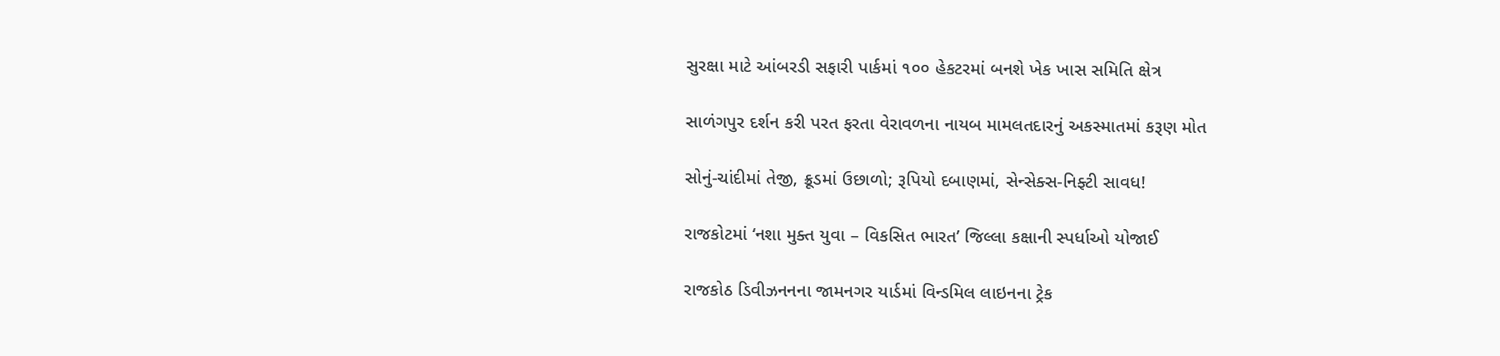સુરક્ષા માટે આંબરડી સફારી પાર્કમાં ૧૦૦ હેકટરમાં બનશે ખેક ખાસ સમિતિ ક્ષેત્ર

સાળંગપુર દર્શન કરી પરત ફરતા વેરાવળના નાયબ મામલતદારનું અકસ્માતમાં કરૂણ મોત

સોનું-ચાંદીમાં તેજી, ક્રૂડમાં ઉછાળો; રૂપિયો દબાણમાં, સેન્સેક્સ-નિફ્ટી સાવધ!

રાજકોટમાં ‘નશા મુક્ત યુવા – વિકસિત ભારત’ જિલ્લા કક્ષાની સ્પર્ધાઓ યોજાઈ

રાજકોઠ ડિવીઝનનના જામનગર યાર્ડમાં વિન્ડમિલ લાઇનના ટ્રેક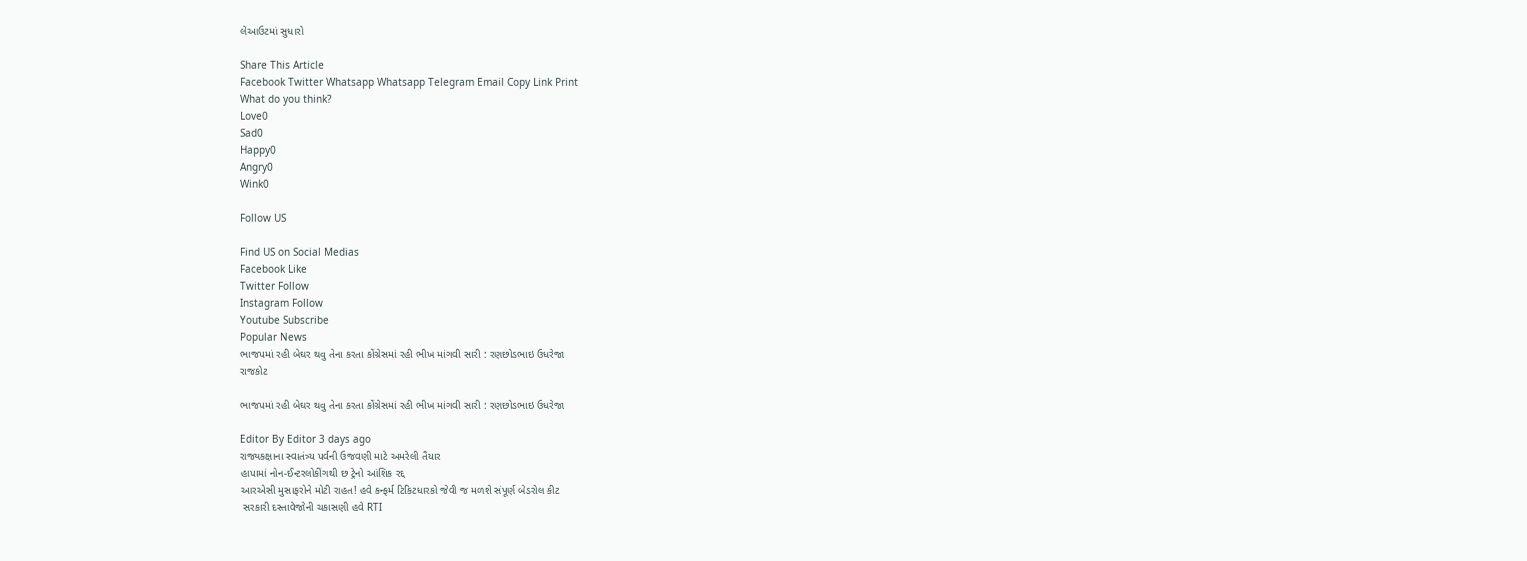લેઆઉટમાં સુધારો

Share This Article
Facebook Twitter Whatsapp Whatsapp Telegram Email Copy Link Print
What do you think?
Love0
Sad0
Happy0
Angry0
Wink0

Follow US

Find US on Social Medias
Facebook Like
Twitter Follow
Instagram Follow
Youtube Subscribe
Popular News
ભાજપમાં રહી બેઘર થવુ તેના કરતા કોંગ્રેસમાં રહી ભીખ માંગવી સારી : રણછોડભાઇ ઉધરેજા
રાજકોટ

ભાજપમાં રહી બેઘર થવુ તેના કરતા કોંગ્રેસમાં રહી ભીખ માંગવી સારી : રણછોડભાઇ ઉધરેજા

Editor By Editor 3 days ago
રાજ્યકક્ષાના સ્વાતંત્ર્ય પર્વની ઉજવણી માટે અમરેલી તૈયાર
હાપામાં નોન-ઈન્ટરલોકીંગથી છ ટ્રેનો આંશિક રદ્દ
આરએસી મુસાફરોને મોટી રાહત! હવે કન્ફર્મ ટિકિટધારકો જેવી જ મળશે સંપૂર્ણ બેડરોલ કીટ
 સરકારી દસ્તાવેજોની ચકાસણી હવે RTI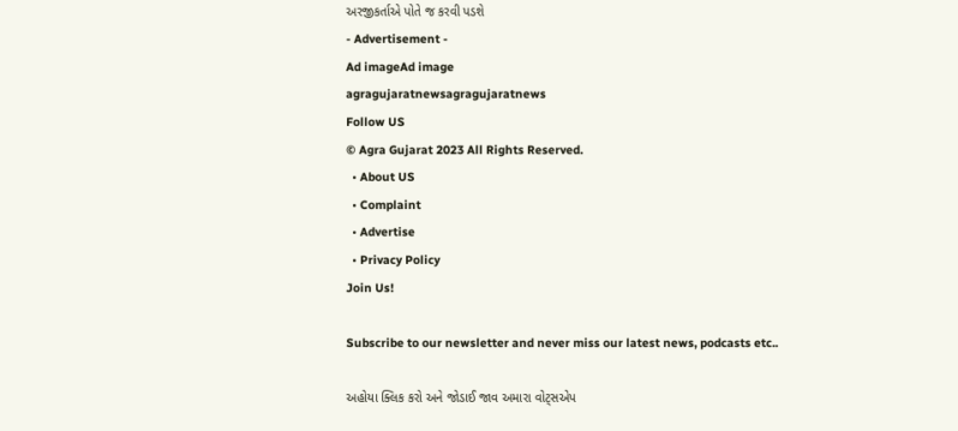અરજીકર્તાએ પોતે જ કરવી પડશે
- Advertisement -
Ad imageAd image
agragujaratnewsagragujaratnews
Follow US
© Agra Gujarat 2023 All Rights Reserved.
  • About US
  • Complaint
  • Advertise
  • Privacy Policy
Join Us!

Subscribe to our newsletter and never miss our latest news, podcasts etc..

અહોયા ક્લિક કરો અને જોડાઈ જાવ અમારા વોટ્સએપ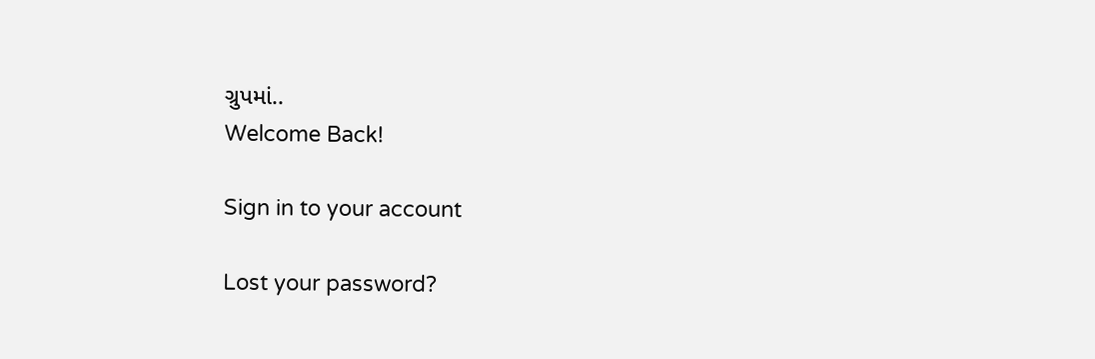ગ્રુપમાં..
Welcome Back!

Sign in to your account

Lost your password?